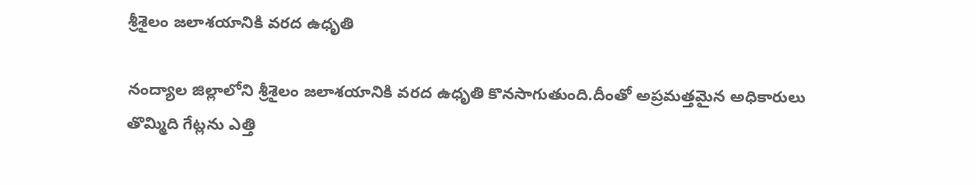శ్రీశైలం జలాశయానికి వరద ఉధృతి

నంద్యాల జిల్లాలోని శ్రీశైలం జలాశయానికి వరద ఉధృతి కొన‌సాగుతుంది.దీంతో అప్ర‌మ‌త్త‌మైన అధికారులు తొమ్మిది గేట్ల‌ను ఎత్తి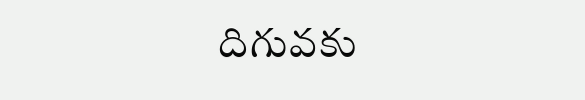దిగువ‌కు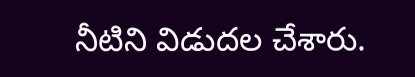నీటిని విడుద‌ల చేశారు.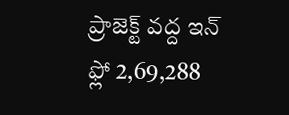ప్రాజెక్ట్ వ‌ద్ద ఇన్ ఫ్లో 2,69,288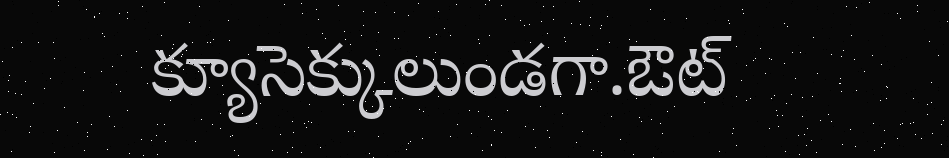క్యూసెక్కులుండ‌గా.ఔట్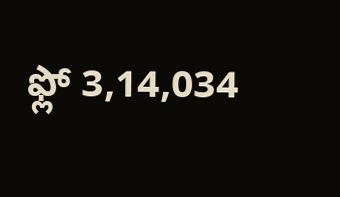ఫ్లో 3,14,034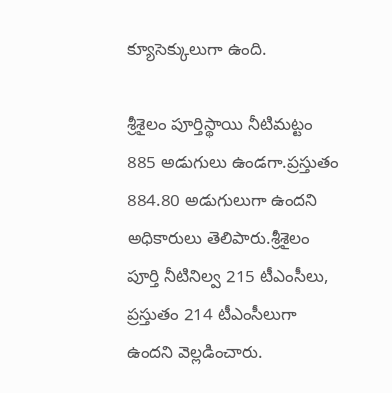క్యూసెక్కులుగా ఉంది.

శ్రీశైలం పూర్తిస్థాయి నీటిమ‌ట్టం 885 అడుగులు ఉండ‌గా.ప్ర‌స్తుతం 884.80 అడుగులుగా ఉందని అధికారులు తెలిపారు.శ్రీశైలం పూర్తి నీటినిల్వ 215 టీఎంసీలు, ప్రస్తుతం 214 టీఎంసీలుగా ఉందని వెల్లడించారు.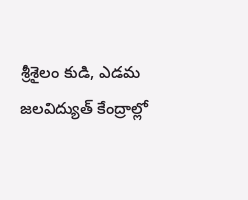శ్రీశైలం కుడి, ఎడమ జలవిద్యుత్ కేంద్రాల్లో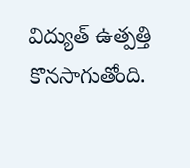విద్యుత్ ఉత్పత్తి కొనసాగుతోంది.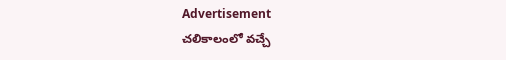Advertisement
చలికాలంలో వచ్చే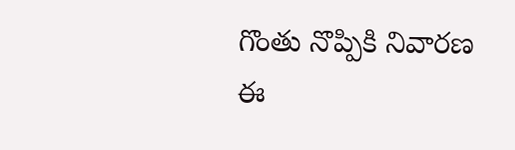గొంతు నొప్పికి నివారణ ఈ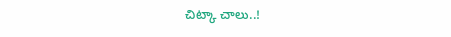చిట్కా చాలు..!